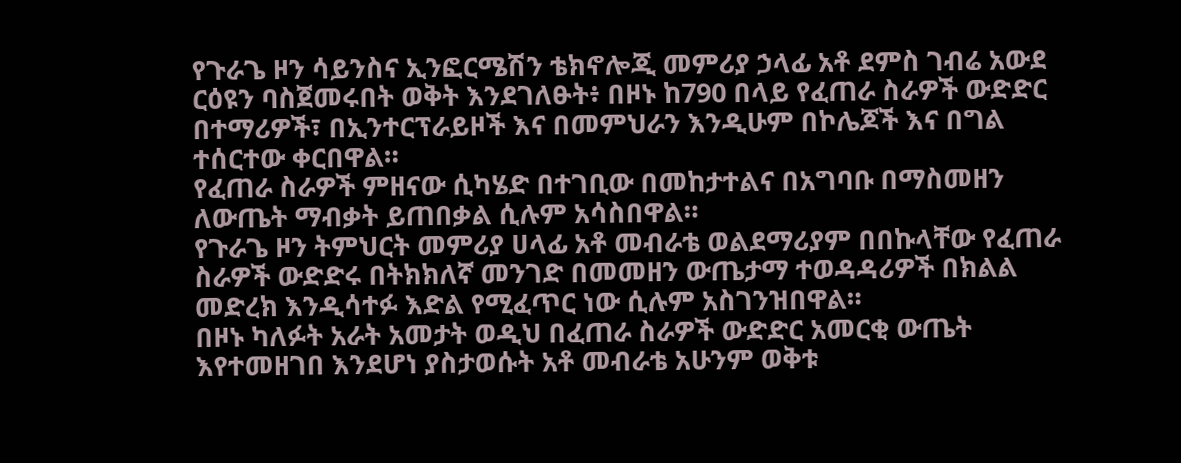የጉራጌ ዞን ሳይንስና ኢንፎርሜሽን ቴክኖሎጂ መምሪያ ኃላፊ አቶ ደምስ ገብሬ አውደ ርዕዩን ባስጀመሩበት ወቅት እንደገለፁት፥ በዞኑ ከ790 በላይ የፈጠራ ስራዎች ውድድር በተማሪዎች፣ በኢንተርፕራይዞች እና በመምህራን እንዲሁም በኮሌጆች እና በግል ተሰርተው ቀርበዋል።
የፈጠራ ስራዎች ምዘናው ሲካሄድ በተገቢው በመከታተልና በአግባቡ በማስመዘን ለውጤት ማብቃት ይጠበቃል ሲሉም አሳስበዋል።
የጉራጌ ዞን ትምህርት መምሪያ ሀላፊ አቶ መብራቴ ወልደማሪያም በበኩላቸው የፈጠራ ስራዎች ውድድሩ በትክክለኛ መንገድ በመመዘን ውጤታማ ተወዳዳሪዎች በክልል መድረክ እንዲሳተፉ እድል የሚፈጥር ነው ሲሉም አስገንዝበዋል።
በዞኑ ካለፉት አራት አመታት ወዲህ በፈጠራ ስራዎች ውድድር አመርቂ ውጤት እየተመዘገበ እንደሆነ ያስታወሱት አቶ መብራቴ አሁንም ወቅቱ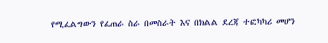የሚፈልግውን የፈጠራ ስራ በመስራት እና በክልል ደረጃ ተፎካካሪ መሆን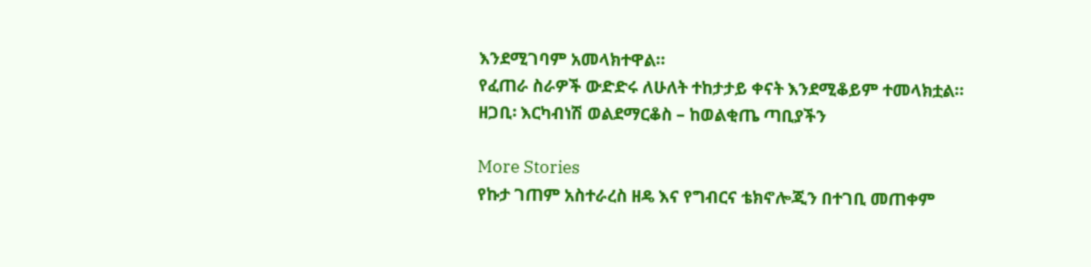እንደሚገባም አመላክተዋል።
የፈጠራ ስራዎች ውድድሩ ለሁለት ተከታታይ ቀናት እንደሚቆይም ተመላክቷል።
ዘጋቢ፡ እርካብነሽ ወልደማርቆስ – ከወልቂጤ ጣቢያችን

More Stories
የኩታ ገጠም አስተራረስ ዘዴ እና የግብርና ቴክኖሎጂን በተገቢ መጠቀም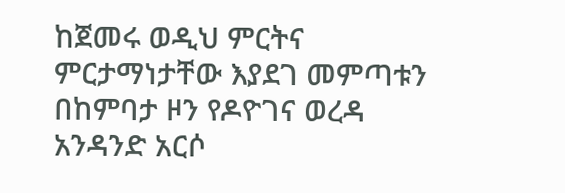ከጀመሩ ወዲህ ምርትና ምርታማነታቸው እያደገ መምጣቱን በከምባታ ዞን የዶዮገና ወረዳ አንዳንድ አርሶ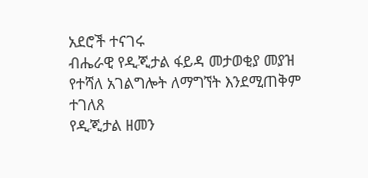አደሮች ተናገሩ
ብሔራዊ የዲጂታል ፋይዳ መታወቂያ መያዝ የተሻለ አገልግሎት ለማግኘት እንደሚጠቅም ተገለጸ
የዲጂታል ዘመን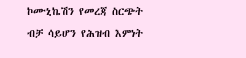ኮሙኒኬሽን የመረጃ ስርጭት ብቻ ሳይሆን የሕዝብ እምነት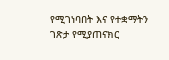የሚገነባበት እና የተቋማትን ገጽታ የሚያጠናክር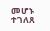መሆኑ ተገለጸ